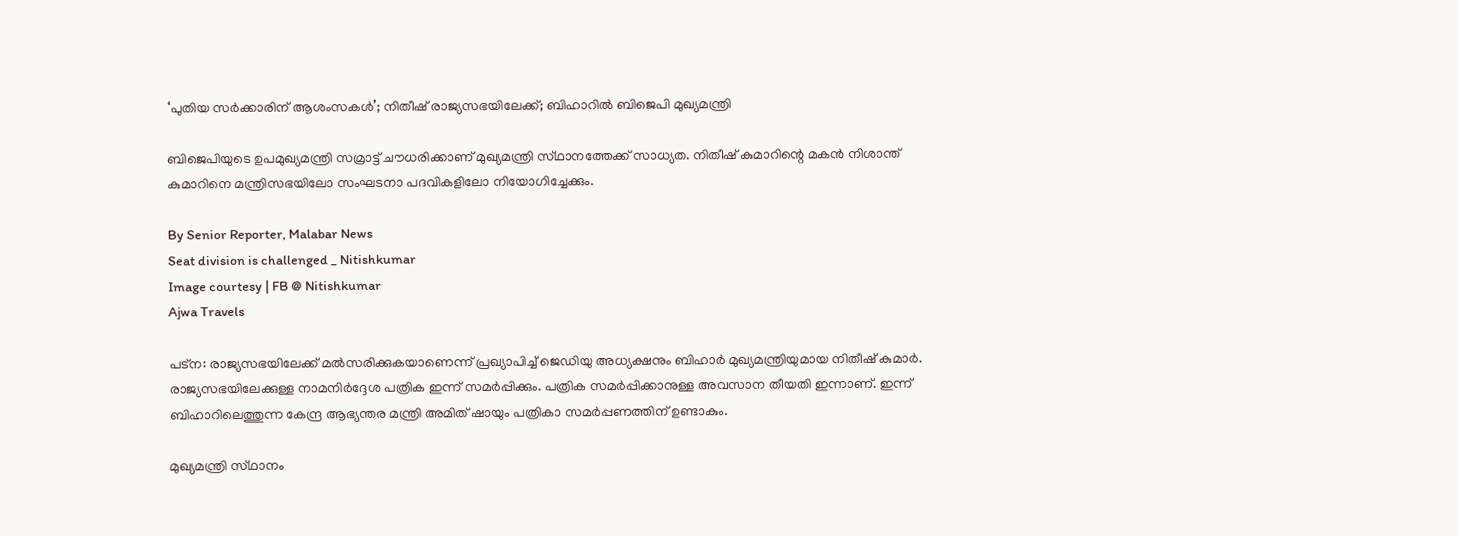‘പുതിയ സർക്കാരിന് ആശംസകൾ’; നിതീഷ് രാജ്യസഭയിലേക്ക്; ബിഹാറിൽ ബിജെപി മുഖ്യമന്ത്രി

ബിജെപിയുടെ ഉപമുഖ്യമന്ത്രി സമ്രാട്ട് ചൗധരിക്കാണ് മുഖ്യമന്ത്രി സ്‌ഥാനത്തേക്ക് സാധ്യത. നിതീഷ് കുമാറിന്റെ മകൻ നിശാന്ത്‌ കുമാറിനെ മന്ത്രിസഭയിലോ സംഘടനാ പദവികളിലോ നിയോഗിച്ചേക്കും.

By Senior Reporter, Malabar News
Seat division is challenged _ Nitishkumar
Image courtesy | FB @ Nitishkumar
Ajwa Travels

പട്‌ന: രാജ്യസഭയിലേക്ക് മൽസരിക്കുകയാണെന്ന് പ്രഖ്യാപിച്ച് ജെഡിയു അധ്യക്ഷനും ബിഹാർ മുഖ്യമന്ത്രിയുമായ നിതീഷ് കുമാർ. രാജ്യസഭയിലേക്കുള്ള നാമനിർദ്ദേശ പത്രിക ഇന്ന് സമർപ്പിക്കും. പത്രിക സമർപ്പിക്കാനുള്ള അവസാന തീയതി ഇന്നാണ്. ഇന്ന് ബിഹാറിലെത്തുന്ന കേന്ദ്ര ആഭ്യന്തര മന്ത്രി അമിത് ഷായും പത്രികാ സമർപ്പണത്തിന് ഉണ്ടാകും.

മുഖ്യമന്ത്രി സ്‌ഥാനം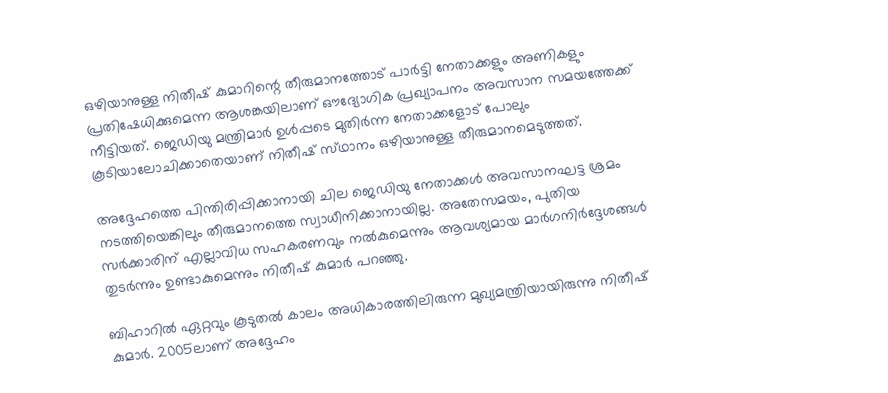ഒഴിയാനുള്ള നിതീഷ് കുമാറിന്റെ തീരുമാനത്തോട് പാർട്ടി നേതാക്കളും അണികളും പ്രതിഷേധിക്കുമെന്ന ആശങ്കയിലാണ് ഔദ്യോഗിക പ്രഖ്യാപനം അവസാന സമയത്തേക്ക് നീട്ടിയത്. ജെഡിയു മന്ത്രിമാർ ഉൾപ്പടെ മുതിർന്ന നേതാക്കളോട് പോലും കൂടിയാലോചിക്കാതെയാണ് നിതീഷ് സ്‌ഥാനം ഒഴിയാനുള്ള തീരുമാനമെടുത്തത്.

അദ്ദേഹത്തെ പിന്തിരിപ്പിക്കാനായി ചില ജെഡിയു നേതാക്കൾ അവസാനഘട്ട ശ്രമം നടത്തിയെങ്കിലും തീരുമാനത്തെ സ്വാധീനിക്കാനായില്ല. അതേസമയം, പുതിയ സർക്കാരിന് എല്ലാവിധ സഹകരണവും നൽകുമെന്നും ആവശ്യമായ മാർഗനിർദ്ദേശങ്ങൾ തുടർന്നും ഉണ്ടാകുമെന്നും നിതീഷ് കുമാർ പറഞ്ഞു.

ബിഹാറിൽ ഏറ്റവും കൂടുതൽ കാലം അധികാരത്തിലിരുന്ന മുഖ്യമന്ത്രിയായിരുന്നു നിതീഷ് കുമാർ. 2005ലാണ് അദ്ദേഹം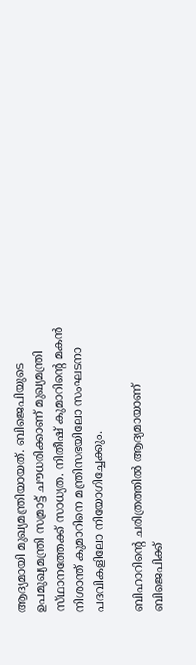ആദ്യമായി മുഖ്യമന്ത്രിയായത്. ബിജെപിയുടെ ഉപമുഖ്യമന്ത്രി സമ്രാട്ട് ചൗധരിക്കാണ് മുഖ്യമന്ത്രി സ്‌ഥാനത്തേക്ക് സാധ്യത. നിതീഷ് കുമാറിന്റെ മകൻ നിശാന്ത്‌ കുമാറിനെ മന്ത്രിസഭയിലോ സംഘടനാ പദവികളിലോ നിയോഗിച്ചേക്കും.

ബിഹാറിന്റെ ചരിത്രത്തിൽ ആദ്യമായാണ് ബിജെപിക്ക്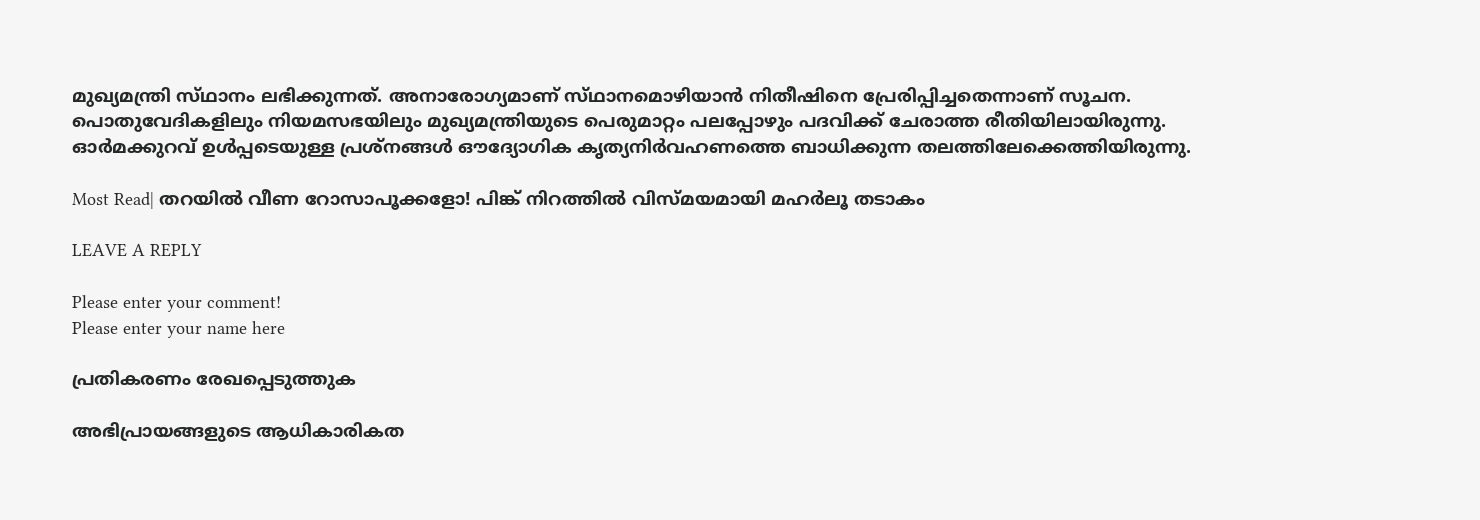മുഖ്യമന്ത്രി സ്‌ഥാനം ലഭിക്കുന്നത്. അനാരോഗ്യമാണ് സ്‌ഥാനമൊഴിയാൻ നിതീഷിനെ പ്രേരിപ്പിച്ചതെന്നാണ് സൂചന. പൊതുവേദികളിലും നിയമസഭയിലും മുഖ്യമന്ത്രിയുടെ പെരുമാറ്റം പലപ്പോഴും പദവിക്ക് ചേരാത്ത രീതിയിലായിരുന്നു. ഓർമക്കുറവ് ഉൾപ്പടെയുള്ള പ്രശ്‌നങ്ങൾ ഔദ്യോഗിക കൃത്യനിർവഹണത്തെ ബാധിക്കുന്ന തലത്തിലേക്കെത്തിയിരുന്നു.

Most Read| തറയിൽ വീണ റോസാപൂക്കളോ! പിങ്ക് നിറത്തിൽ വിസ്‌മയമായി മഹർലൂ തടാകം

LEAVE A REPLY

Please enter your comment!
Please enter your name here

പ്രതികരണം രേഖപ്പെടുത്തുക

അഭിപ്രായങ്ങളുടെ ആധികാരികത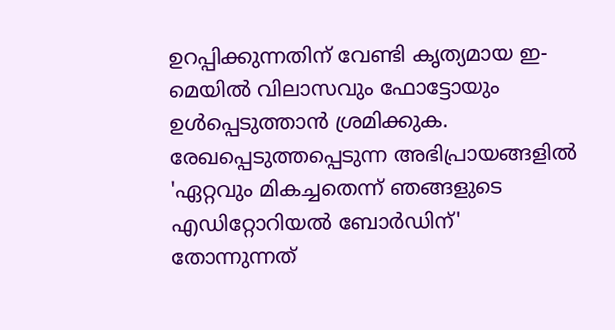ഉറപ്പിക്കുന്നതിന് വേണ്ടി കൃത്യമായ ഇ-മെയിൽ വിലാസവും ഫോട്ടോയും ഉൾപ്പെടുത്താൻ ശ്രമിക്കുക. രേഖപ്പെടുത്തപ്പെടുന്ന അഭിപ്രായങ്ങളിൽ 'ഏറ്റവും മികച്ചതെന്ന് ഞങ്ങളുടെ എഡിറ്റോറിയൽ ബോർഡിന്' തോന്നുന്നത്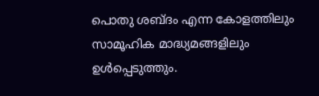പൊതു ശബ്‌ദം എന്ന കോളത്തിലും സാമൂഹിക മാദ്ധ്യമങ്ങളിലും ഉൾപ്പെടുത്തും.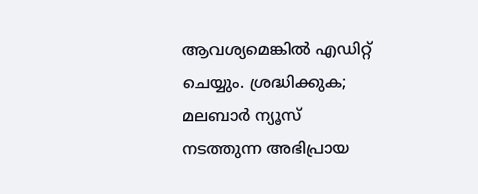ആവശ്യമെങ്കിൽ എഡിറ്റ് ചെയ്യും. ശ്രദ്ധിക്കുക; മലബാർ ന്യൂസ് നടത്തുന്ന അഭിപ്രായ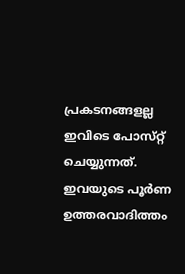പ്രകടനങ്ങളല്ല ഇവിടെ പോസ്‌റ്റ് ചെയ്യുന്നത്. ഇവയുടെ പൂർണ ഉത്തരവാദിത്തം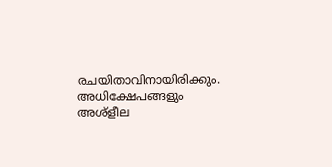രചയിതാവിനായിരിക്കും. അധിക്ഷേപങ്ങളും അശ്‌ളീല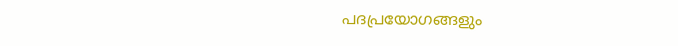പദപ്രയോഗങ്ങളും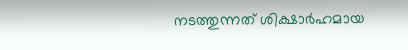നടത്തുന്നത് ശിക്ഷാർഹമായ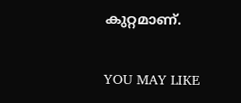കുറ്റമാണ്.

YOU MAY LIKE